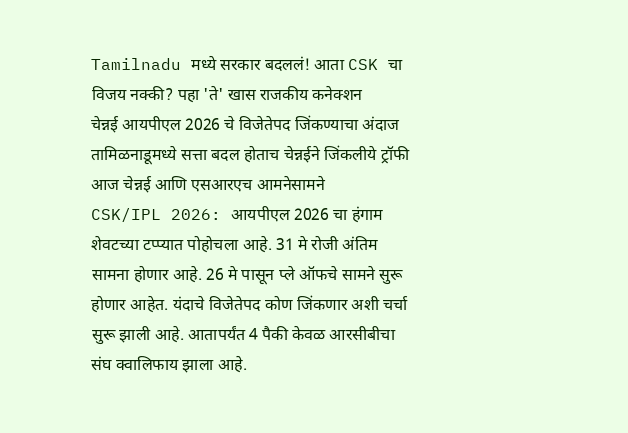Tamilnadu मध्ये सरकार बदललं! आता CSK चा विजय नक्की? पहा 'ते' खास राजकीय कनेक्शन
चेन्नई आयपीएल 2026 चे विजेतेपद जिंकण्याचा अंदाज
तामिळनाडूमध्ये सत्ता बदल होताच चेन्नईने जिंकलीये ट्रॉफी
आज चेन्नई आणि एसआरएच आमनेसामने
CSK/IPL 2026: आयपीएल 2026 चा हंगाम शेवटच्या टप्प्यात पोहोचला आहे. 31 मे रोजी अंतिम सामना होणार आहे. 26 मे पासून प्ले ऑफचे सामने सुरू होणार आहेत. यंदाचे विजेतेपद कोण जिंकणार अशी चर्चा सुरू झाली आहे. आतापर्यंत 4 पैकी केवळ आरसीबीचा संघ क्वालिफाय झाला आहे.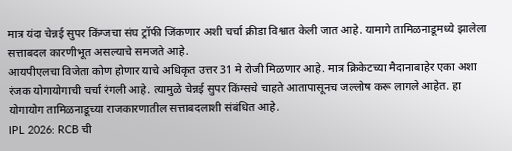मात्र यंदा चेन्नई सुपर किंग्जचा संघ ट्रॉफी जिंकणार अशी चर्चा क्रीडा विश्वात केली जात आहे. यामागे तामिळनाडूमध्ये झालेला सत्ताबदल कारणीभूत असल्याचे समजते आहे.
आयपीएलचा विजेता कोण होणार याचे अधिकृत उत्तर 31 मे रोजी मिळणार आहे. मात्र क्रिकेटच्या मैदानाबाहेर एका अशा रंजक योगायोगाची चर्चा रंगली आहे. त्यामुळे चेन्नई सुपर किंग्सचे चाहते आतापासूनच जल्लोष करू लागले आहेत. हा योगायोग तामिळनाडूच्या राजकारणातील सत्ताबदलाशी संबंधित आहे.
IPL 2026: RCB ची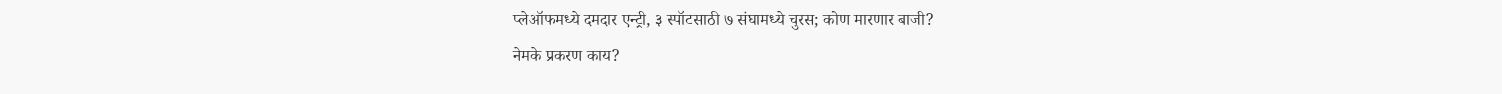प्लेऑफमध्ये दमदार एन्ट्री, ३ स्पॉटसाठी ७ संघामध्ये चुरस; कोण मारणार बाजी?
नेमके प्रकरण काय?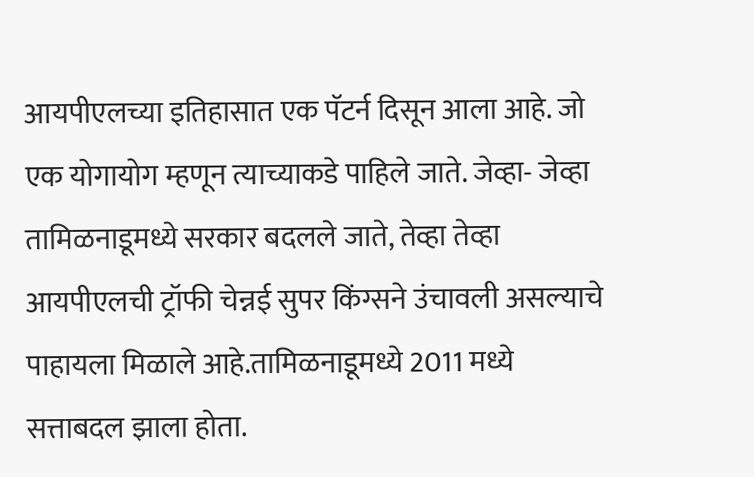आयपीएलच्या इतिहासात एक पॅटर्न दिसून आला आहे. जो एक योगायोग म्हणून त्याच्याकडे पाहिले जाते. जेव्हा- जेव्हा तामिळनाडूमध्ये सरकार बदलले जाते, तेव्हा तेव्हा आयपीएलची ट्रॉफी चेन्नई सुपर किंग्सने उंचावली असल्याचे पाहायला मिळाले आहे.तामिळनाडूमध्ये 2011 मध्ये सत्ताबदल झाला होता.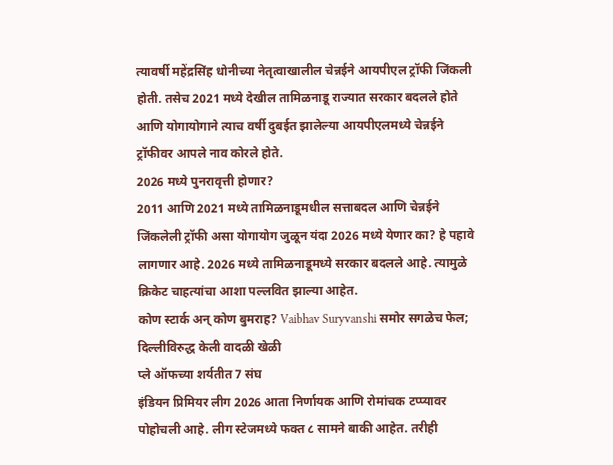त्यावर्षी महेंद्रसिंह धोनीच्या नेतृत्वाखालील चेन्नईने आयपीएल ट्रॉफी जिंकली होती. तसेच 2021 मध्ये देखील तामिळनाडू राज्यात सरकार बदलले होते आणि योगायोगाने त्याच वर्षी दुबईत झालेल्या आयपीएलमध्ये चेन्नईने ट्रॉफीवर आपले नाव कोरले होते.
2026 मध्ये पुनरावृत्ती होणार?
2011 आणि 2021 मध्ये तामिळनाडूमधील सत्ताबदल आणि चेन्नईने जिंकलेली ट्रॉफी असा योगायोग जुळून यंदा 2026 मध्ये येणार का? हे पहावे लागणार आहे. 2026 मध्ये तामिळनाडूमध्ये सरकार बदलले आहे. त्यामुळे क्रिकेट चाहत्यांचा आशा पल्लवित झाल्या आहेत.
कोण स्टार्क अन् कोण बुमराह? Vaibhav Suryvanshi समोर सगळेच फेल; दिल्लीविरुद्ध केली वादळी खेळी
प्ले ऑफच्या शर्यतीत 7 संघ
इंडियन प्रिमियर लीग 2026 आता निर्णायक आणि रोमांचक टप्प्यावर पोहोचली आहे. लीग स्टेजमध्ये फक्त ८ सामने बाकी आहेत. तरीही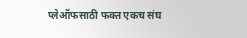प्लेऑफसाठी फक्त एकच संघ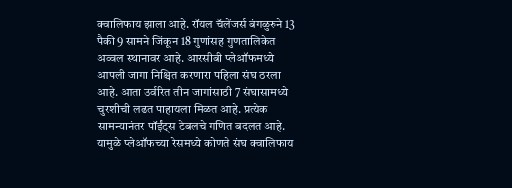क्वालिफाय झाला आहे. रॉयल चॅलेंजर्स बंगळुरुने 13 पैकी 9 सामने जिंकून 18 गुणांसह गुणतालिकेत अव्वल स्थानावर आहे. आरसीबी प्लेऑफमध्ये आपली जागा निश्चित करणारा पहिला संघ ठरला आहे. आता उर्वरित तीन जागांसाठी 7 संघासामध्ये चुरशीची लढत पाहायला मिळत आहे. प्रत्येक सामन्यानंतर पॉईंट्स टेबलचे गणित बदलत आहे. यामुळे प्लेऑफच्या रेसमध्ये कोणते संघ क्वालिफाय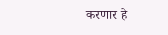करणार हे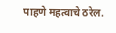पाहणे महत्वाचे ठरेल.